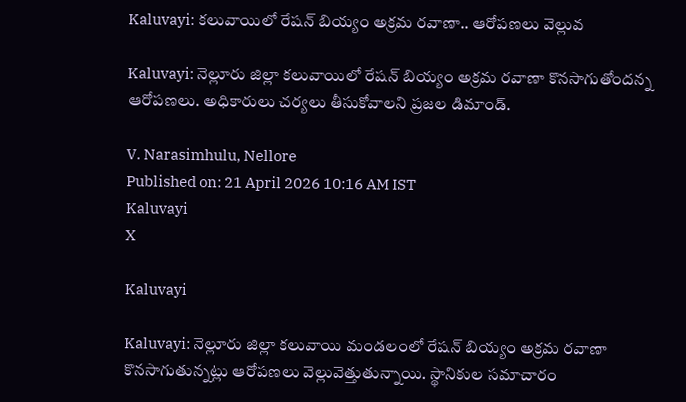Kaluvayi: కలువాయిలో రేషన్ బియ్యం అక్రమ రవాణా.. ఆరోపణలు వెల్లువ

Kaluvayi: నెల్లూరు జిల్లా కలువాయిలో రేషన్ బియ్యం అక్రమ రవాణా కొనసాగుతోందన్న ఆరోపణలు. అధికారులు చర్యలు తీసుకోవాలని ప్రజల డిమాండ్.

V. Narasimhulu, Nellore
Published on: 21 April 2026 10:16 AM IST
Kaluvayi
X

Kaluvayi

Kaluvayi: నెల్లూరు జిల్లా కలువాయి మండలంలో రేషన్ బియ్యం అక్రమ రవాణా కొనసాగుతున్నట్లు ఆరోపణలు వెల్లువెత్తుతున్నాయి. స్థానికుల సమాచారం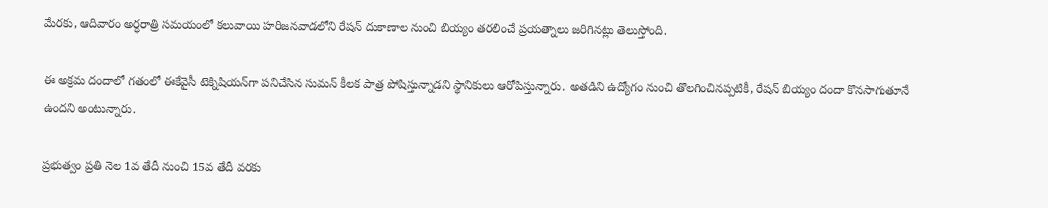మేరకు, ఆదివారం అర్ధరాత్రి సమయంలో కలువాయి హరిజనవాడలోని రేషన్ దుకాణాల నుంచి బియ్యం తరలించే ప్రయత్నాలు జరిగినట్లు తెలుస్తోంది.

ఈ అక్రమ దందాలో గతంలో ఈకేవైసీ టెక్నిషియన్‌గా పనిచేసిన సుమన్ కీలక పాత్ర పోషిస్తున్నాడని స్థానికులు ఆరోపిస్తున్నారు. అతడిని ఉద్యోగం నుంచి తొలగించినప్పటికీ, రేషన్ బియ్యం దందా కొనసాగుతూనే ఉందని అంటున్నారు.

ప్రభుత్వం ప్రతి నెల 1వ తేదీ నుంచి 15వ తేదీ వరకు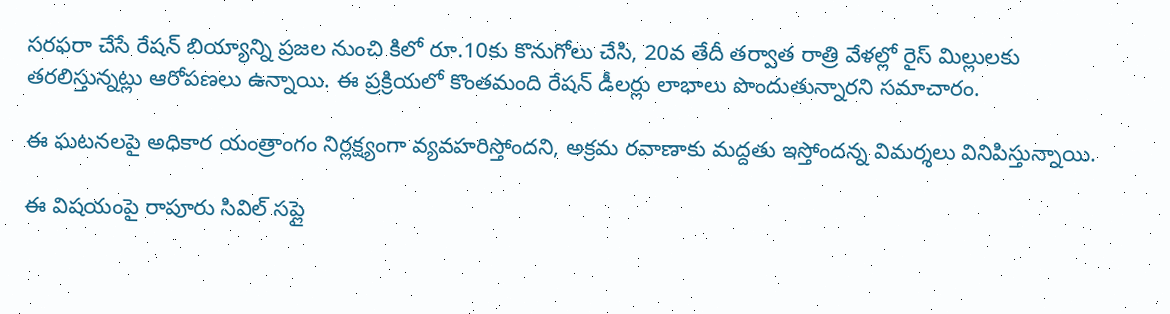సరఫరా చేసే రేషన్ బియ్యాన్ని ప్రజల నుంచి కిలో రూ.10కు కొనుగోలు చేసి, 20వ తేదీ తర్వాత రాత్రి వేళల్లో రైస్ మిల్లులకు తరలిస్తున్నట్లు ఆరోపణలు ఉన్నాయి. ఈ ప్రక్రియలో కొంతమంది రేషన్ డీలర్లు లాభాలు పొందుతున్నారని సమాచారం.

ఈ ఘటనలపై అధికార యంత్రాంగం నిర్లక్ష్యంగా వ్యవహరిస్తోందని, అక్రమ రవాణాకు మద్దతు ఇస్తోందన్న విమర్శలు వినిపిస్తున్నాయి.

ఈ విషయంపై రాపూరు సివిల్ సప్లై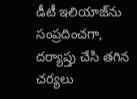డీటీ ఇలియాజ్‌ను సంప్రదించగా, దర్యాప్తు చేసి తగిన చర్యలు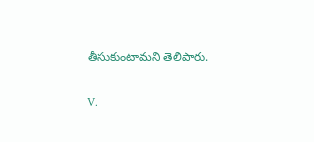తీసుకుంటామని తెలిపారు.

V.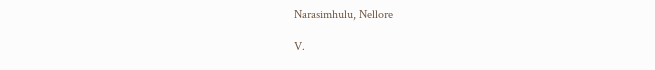Narasimhulu, Nellore

V.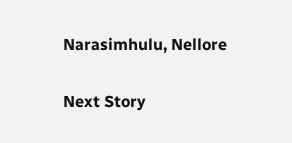Narasimhulu, Nellore

Next Story